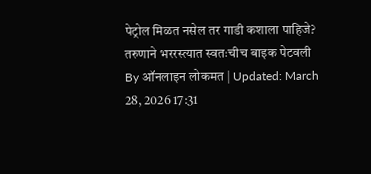पेट्रोल मिळत नसेल तर गाडी कशाला पाहिजे? तरुणाने भररस्त्यात स्वतःचीच बाइक पेटवली
By ऑनलाइन लोकमत | Updated: March 28, 2026 17:31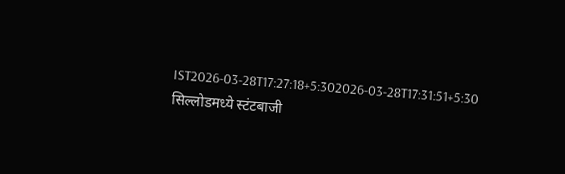IST2026-03-28T17:27:18+5:302026-03-28T17:31:51+5:30
सिल्लोडमध्ये स्टंटबाजी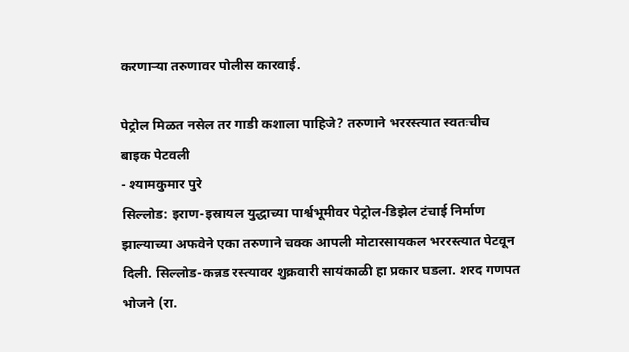करणाऱ्या तरुणावर पोलीस कारवाई.

पेट्रोल मिळत नसेल तर गाडी कशाला पाहिजे? तरुणाने भररस्त्यात स्वतःचीच बाइक पेटवली
- श्यामकुमार पुरे
सिल्लोड: इराण-इस्रायल युद्धाच्या पार्श्वभूमीवर पेट्रोल-डिझेल टंचाई निर्माण झाल्याच्या अफवेने एका तरुणाने चक्क आपली मोटारसायकल भररस्त्यात पेटवून दिली. सिल्लोड-कन्नड रस्त्यावर शुक्रवारी सायंकाळी हा प्रकार घडला. शरद गणपत भोजने (रा.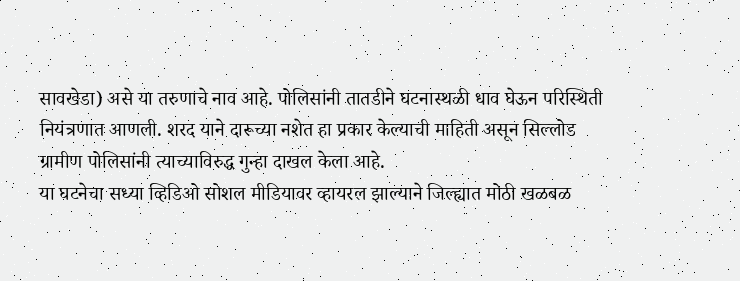सावखेडा) असे या तरुणाचे नाव आहे. पोलिसांनी तातडीने घटनास्थळी धाव घेऊन परिस्थिती नियंत्रणात आणली. शरद याने दारूच्या नशेत हा प्रकार केल्याची माहिती असून सिल्लोड ग्रामीण पोलिसांनी त्याच्याविरुद्ध गुन्हा दाखल केला आहे.
या घटनेचा सध्या व्हिडिओ सोशल मीडियावर व्हायरल झाल्याने जिल्ह्यात मोठी खळबळ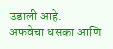उडाली आहे.
अफवेचा धसका आणि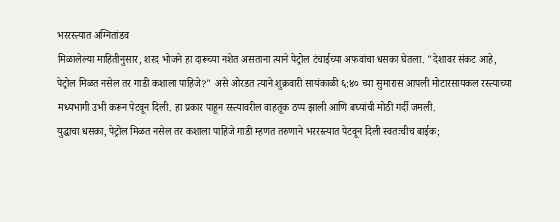भररस्त्यात अग्नितांडव
मिळालेल्या माहितीनुसार, शरद भोजने हा दारूच्या नशेत असताना त्याने पेट्रोल टंचाईच्या अफवांचा धसका घेतला. "देशावर संकट आहे, पेट्रोल मिळत नसेल तर गाडी कशाला पाहिजे?" असे ओरडत त्याने शुक्रवारी सायंकाळी ६:४० च्या सुमारास आपली मोटारसायकल रस्त्याच्या मध्यभागी उभी करून पेटवून दिली. हा प्रकार पाहून रस्त्यावरील वाहतूक ठप्प झाली आणि बघ्यांची मोठी गर्दी जमली.
युद्धाचा धसका, पेट्रोल मिळत नसेल तर कशाला पाहिजे गाडी म्हणत तरुणाने भररस्त्यात पेटवून दिली स्वतःचीच बाईक;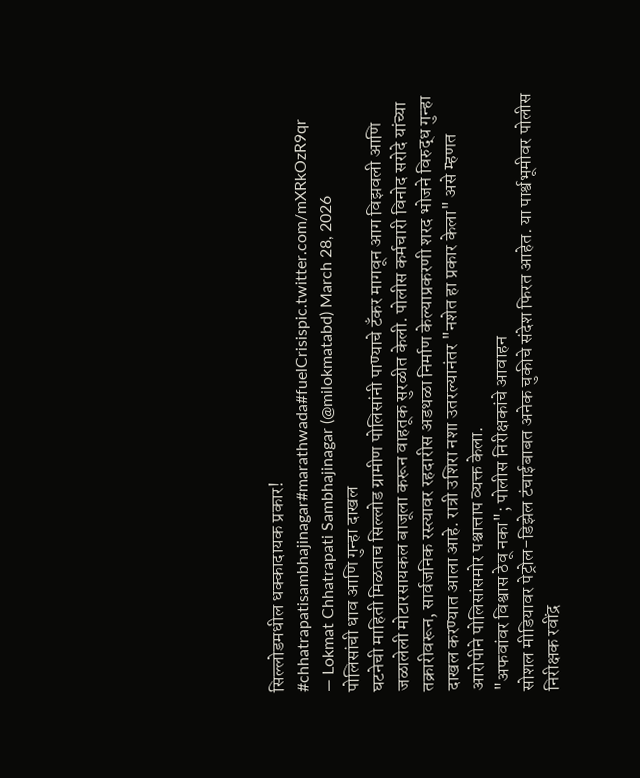सिल्लोडमधील धक्कादायक प्रकार! #chhatrapatisambhajinagar#marathwada#fuelCrisispic.twitter.com/mXRkOzR9qr
— Lokmat Chhatrapati Sambhajinagar (@milokmatabd) March 28, 2026
पोलिसांची धाव आणि गुन्हा दाखल
घटनेची माहिती मिळताच सिल्लोड ग्रामीण पोलिसांनी पाण्याचे टँकर मागवून आग विझवली आणि जळालेली मोटारसायकल बाजूला करून वाहतूक सुरळीत केली. पोलीस कर्मचारी विनोद सरोदे यांच्या तक्रारीवरून, सार्वजनिक रस्त्यावर रहदारीस अडथळा निर्माण केल्याप्रकरणी शरद भोजने विरुद्ध गुन्हा दाखल करण्यात आला आहे. रात्री उशिरा नशा उतरल्यानंतर "नशेत हा प्रकार केला" असे म्हणत आरोपीने पोलिसांसमोर पश्चात्ताप व्यक्त केला.
"अफवांवर विश्वास ठेवू नका"; पोलीस निरीक्षकांचे आवाहन
सोशल मीडियावर पेट्रोल-डिझेल टंचाईबाबत अनेक चुकीचे संदेश फिरत आहेत. या पार्श्वभूमीवर पोलीस निरीक्षक रवींद्र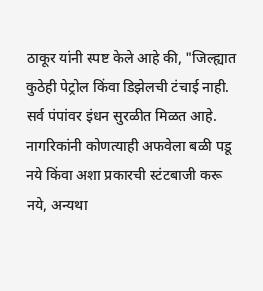ठाकूर यांनी स्पष्ट केले आहे की, "जिल्ह्यात कुठेही पेट्रोल किंवा डिझेलची टंचाई नाही. सर्व पंपांवर इंधन सुरळीत मिळत आहे. नागरिकांनी कोणत्याही अफवेला बळी पडू नये किंवा अशा प्रकारची स्टंटबाजी करू नये, अन्यथा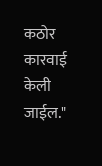कठोर कारवाई केली जाईल."